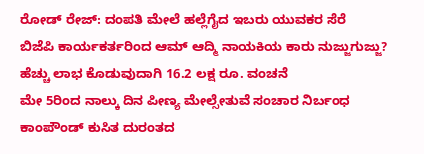ರೋಡ್ ರೇಜ್: ದಂಪತಿ ಮೇಲೆ ಹಲ್ಲೆಗೈದ ಇಬರು ಯುವಕರ ಸೆರೆ
ಬಿಜೆಪಿ ಕಾರ್ಯಕರ್ತರಿಂದ ಆಮ್ ಆದ್ಮಿ ನಾಯಕಿಯ ಕಾರು ನುಜ್ಜುಗುಜ್ಜು?
ಹೆಚ್ಚು ಲಾಭ ಕೊಡುವುದಾಗಿ 16.2 ಲಕ್ಷ ರೂ. ವಂಚನೆ
ಮೇ 5ರಿಂದ ನಾಲ್ಕು ದಿನ ಪೀಣ್ಯ ಮೇಲ್ಸೇತುವೆ ಸಂಚಾರ ನಿರ್ಬಂಧ
ಕಾಂಪೌಂಡ್ ಕುಸಿತ ದುರಂತದ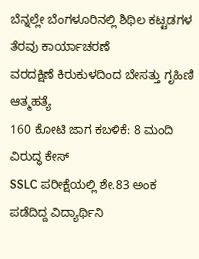ಬೆನ್ನಲ್ಲೇ ಬೆಂಗಳೂರಿನಲ್ಲಿ ಶಿಥಿಲ ಕಟ್ಟಡಗಳ ತೆರವು ಕಾರ್ಯಾಚರಣೆ
ವರದಕ್ಷಿಣೆ ಕಿರುಕುಳದಿಂದ ಬೇಸತ್ತು ಗೃಹಿಣಿ ಆತ್ಮಹತ್ಯೆ
160 ಕೋಟಿ ಜಾಗ ಕಬಳಿಕೆ: 8 ಮಂದಿ ವಿರುದ್ಧ ಕೇಸ್
SSLC ಪರೀಕ್ಷೆಯಲ್ಲಿ ಶೇ.83 ಅಂಕ ಪಡೆದಿದ್ದ ವಿದ್ಯಾರ್ಥಿನಿ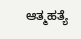ಆತ್ಮಹತ್ಯೆ